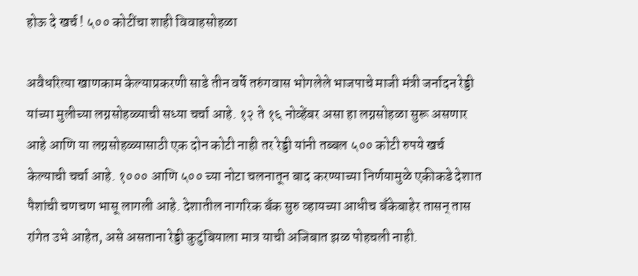होऊ दे खर्च ! ५०० कोटींचा शाही विवाहसोहळा

अवैधरित्या खाणकाम केल्याप्रकरणी साडे तीन वर्षे तरुंगवास भोगलेले भाजपाचे माजी मंत्री जर्नादन रेड्डी यांच्या मुलीच्या लग्नसोहळ्याची सध्या चर्चा आहे. १२ ते १६ नोव्हेंबर असा हा लग्नसोहळा सुरू असणार आहे आणि या लग्नसोहळ्यासाठी एक दोन कोटी नाही तर रेड्डी यांनी तब्बल ५०० कोटी रुपये खर्च केल्याची चर्चा आहे. १००० आणि ५०० च्या नोटा चलनातून बाद करण्याच्या निर्णयामुळे एकीकडे देशात पैशांची चणचण भासू लागली आहे. देशातील नागरिक बँक सुरु व्हायच्या आधीच बँकेबाहेर तासन् तास रांगेत उभे आहेत, असे असताना रेड्डी कुटुंबियाला मात्र याची अजिबात झळ पोहचली नाही.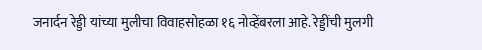जनार्दन रेड्डी यांच्या मुलीचा विवाहसोहळा १६ नोव्हेंबरला आहे. रेड्डींची मुलगी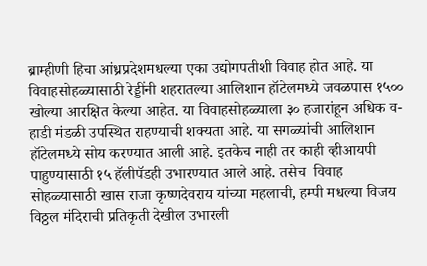ब्राम्हीणी हिचा आंध्रप्रदेशमधल्या एका उद्योगपतीशी विवाह होत आहे. या विवाहसोहळ्यासाठी रेड्डींनी शहरातल्या आलिशान हॉटेलमध्ये जवळपास १५०० खोल्या आरक्षित केल्या आहेत. या विवाहसोहळ्याला ३० हजारांहून अधिक व-हाडी मंडळी उपस्थित राहण्याची शक्यता आहे. या सगळ्यांची आलिशान हॉटेलमध्ये सोय करण्यात आली आहे. इतकेच नाही तर काही व्हीआयपी पाहुण्यासाठी १५ हॅलीपॅडही उभारण्यात आले आहे. तसेच  विवाह सोहळ्यासाठी खास राजा कृष्णदेवराय यांच्या महलाची, हम्पी मधल्या विजय विठ्ठल मंदिराची प्रतिकृती देखील उभारली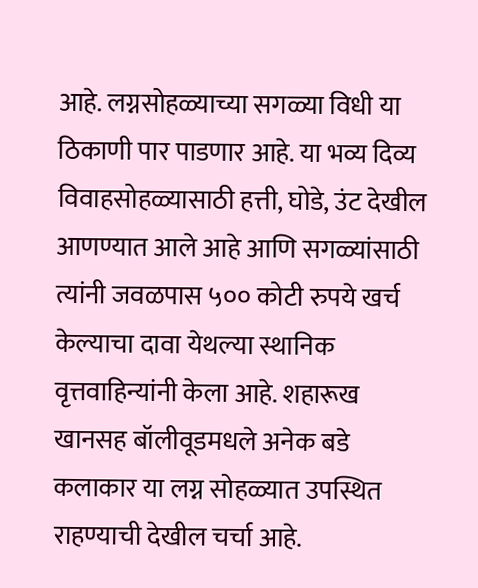आहे. लग्नसोहळ्याच्या सगळ्या विधी या ठिकाणी पार पाडणार आहे. या भव्य दिव्य विवाहसोहळ्यासाठी हत्ती, घोडे, उंट देखील आणण्यात आले आहे आणि सगळ्यांसाठी त्यांनी जवळपास ५०० कोटी रुपये खर्च केल्याचा दावा येथल्या स्थानिक वृत्तवाहिन्यांनी केला आहे. शहारूख खानसह बॉलीवूडमधले अनेक बडे कलाकार या लग्न सोहळ्यात उपस्थित राहण्याची देखील चर्चा आहे.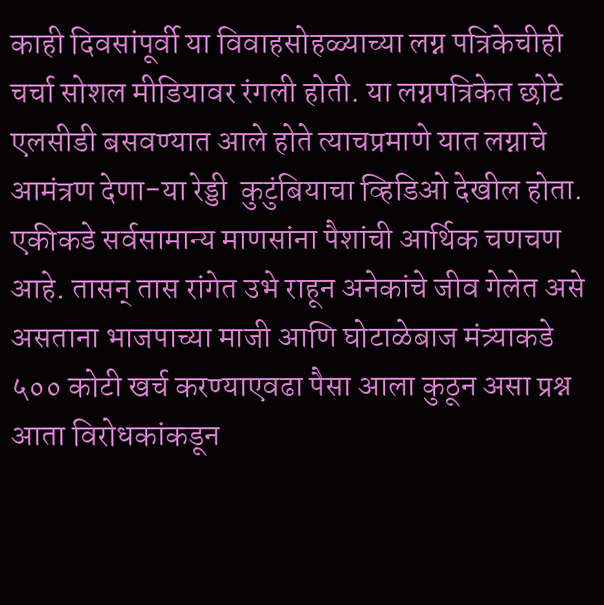काही दिवसांपूर्वी या विवाहसोहळ्याच्या लग्न पत्रिकेचीही चर्चा सोशल मीडियावर रंगली होती. या लग्नपत्रिकेत छोटे एलसीडी बसवण्यात आले होते त्याचप्रमाणे यात लग्नाचे आमंत्रण देणा-या रेड्डी  कुटुंबियाचा व्हिडिओ देखील होता. एकीकडे सर्वसामान्य माणसांना पैशांची आर्थिक चणचण आहे. तासन् तास रांगेत उभे राहून अनेकांचे जीव गेलेत असे असताना भाजपाच्या माजी आणि घोटाळेबाज मंत्र्याकडे ५०० कोटी खर्च करण्याएवढा पैसा आला कुठून असा प्रश्न आता विरोधकांकडून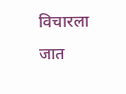विचारला जात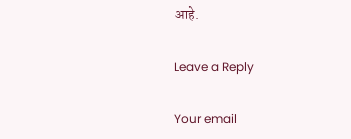आहे.

Leave a Reply

Your email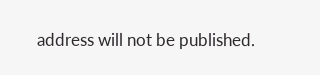address will not be published.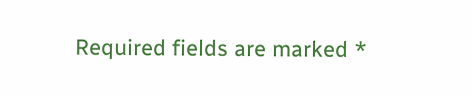Required fields are marked *